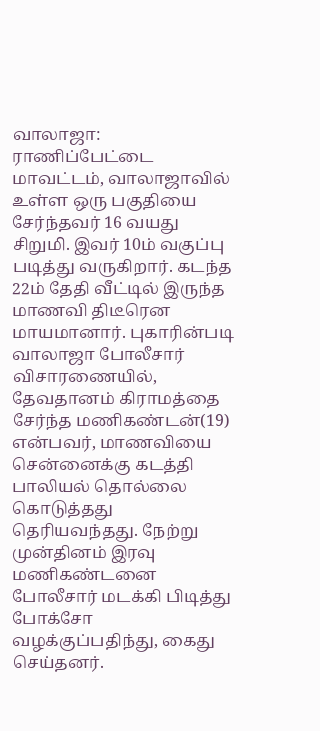வாலாஜா: ராணிப்பேட்டை மாவட்டம், வாலாஜாவில் உள்ள ஒரு பகுதியை சேர்ந்தவர் 16 வயது சிறுமி. இவர் 10ம் வகுப்பு படித்து வருகிறார். கடந்த 22ம் தேதி வீட்டில் இருந்த மாணவி திடீரென மாயமானார். புகாரின்படி வாலாஜா போலீசார் விசாரணையில், தேவதானம் கிராமத்தை சேர்ந்த மணிகண்டன்(19) என்பவர், மாணவியை சென்னைக்கு கடத்தி பாலியல் தொல்லை கொடுத்தது தெரியவந்தது. நேற்று முன்தினம் இரவு மணிகண்டனை போலீசார் மடக்கி பிடித்து போக்சோ வழக்குப்பதிந்து, கைது செய்தனர்.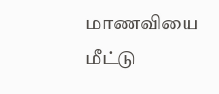மாணவியை மீட்டு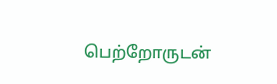பெற்றோருடன்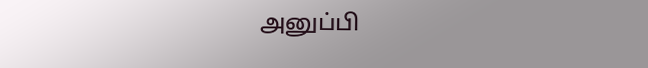அனுப்பி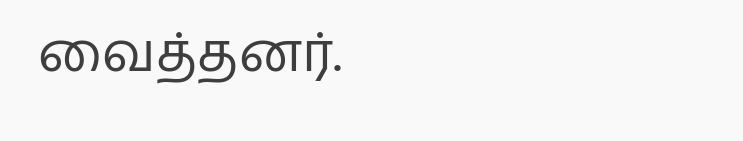வைத்தனர்.